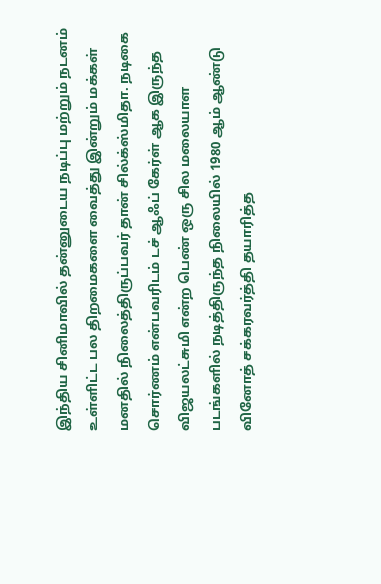இந்திய சினிமாவில் தன்னுடைய நடிப்பு மற்றும் நடனம் உள்ளிட்ட பல திறமைகளை வைத்து இன்றும் மக்கள் மனதில் நிலைத்திருப்பவர் தான் சில்க்ஸ்மிதா. நடிகை சொர்ணம் என்பவரிடம் டச் ஆஃப் கேர்ள் ஆக இருந்த விஜயலட்சுமி என்ற பெண் ஒரு சில மலையாள படங்களில் நடித்திருந்த நிலையில் 1980 ஆம் ஆண்டு வினோத் சக்கரவர்த்தி தயாரித்த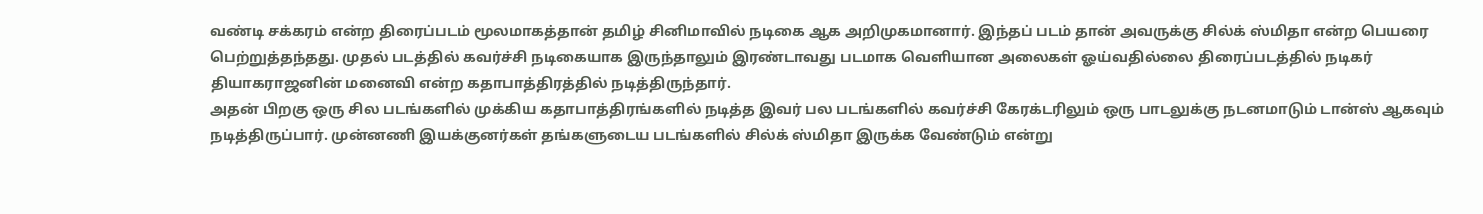வண்டி சக்கரம் என்ற திரைப்படம் மூலமாகத்தான் தமிழ் சினிமாவில் நடிகை ஆக அறிமுகமானார். இந்தப் படம் தான் அவருக்கு சில்க் ஸ்மிதா என்ற பெயரை பெற்றுத்தந்தது. முதல் படத்தில் கவர்ச்சி நடிகையாக இருந்தாலும் இரண்டாவது படமாக வெளியான அலைகள் ஓய்வதில்லை திரைப்படத்தில் நடிகர் தியாகராஜனின் மனைவி என்ற கதாபாத்திரத்தில் நடித்திருந்தார்.
அதன் பிறகு ஒரு சில படங்களில் முக்கிய கதாபாத்திரங்களில் நடித்த இவர் பல படங்களில் கவர்ச்சி கேரக்டரிலும் ஒரு பாடலுக்கு நடனமாடும் டான்ஸ் ஆகவும் நடித்திருப்பார். முன்னணி இயக்குனர்கள் தங்களுடைய படங்களில் சில்க் ஸ்மிதா இருக்க வேண்டும் என்று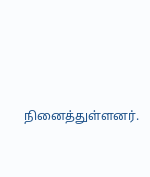நினைத்துள்ளனர்.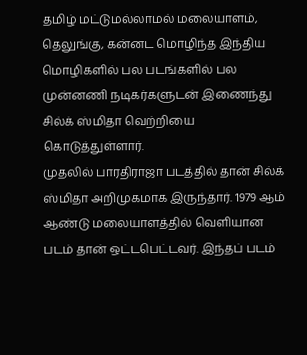தமிழ் மட்டுமல்லாமல் மலையாளம், தெலுங்கு, கன்னட மொழிந்த இந்திய மொழிகளில் பல படங்களில் பல முன்னணி நடிகர்களுடன் இணைந்து சில்க் ஸ்மிதா வெற்றியை கொடுத்துள்ளார்.
முதலில் பாரதிராஜா படத்தில் தான் சில்க் ஸ்மிதா அறிமுகமாக இருந்தார். 1979 ஆம் ஆண்டு மலையாளத்தில் வெளியான படம் தான் ஒட்டபெட்டவர். இந்தப் படம்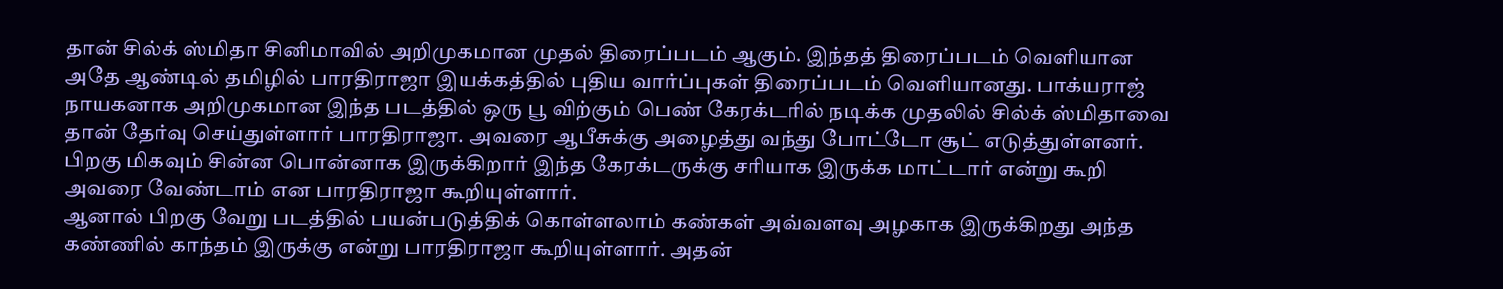தான் சில்க் ஸ்மிதா சினிமாவில் அறிமுகமான முதல் திரைப்படம் ஆகும். இந்தத் திரைப்படம் வெளியான அதே ஆண்டில் தமிழில் பாரதிராஜா இயக்கத்தில் புதிய வார்ப்புகள் திரைப்படம் வெளியானது. பாக்யராஜ் நாயகனாக அறிமுகமான இந்த படத்தில் ஒரு பூ விற்கும் பெண் கேரக்டரில் நடிக்க முதலில் சில்க் ஸ்மிதாவை தான் தேர்வு செய்துள்ளார் பாரதிராஜா. அவரை ஆபீசுக்கு அழைத்து வந்து போட்டோ சூட் எடுத்துள்ளனர். பிறகு மிகவும் சின்ன பொன்னாக இருக்கிறார் இந்த கேரக்டருக்கு சரியாக இருக்க மாட்டார் என்று கூறி அவரை வேண்டாம் என பாரதிராஜா கூறியுள்ளார்.
ஆனால் பிறகு வேறு படத்தில் பயன்படுத்திக் கொள்ளலாம் கண்கள் அவ்வளவு அழகாக இருக்கிறது அந்த கண்ணில் காந்தம் இருக்கு என்று பாரதிராஜா கூறியுள்ளார். அதன்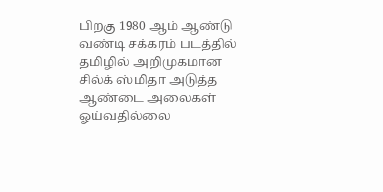பிறகு 1980 ஆம் ஆண்டு வண்டி சக்கரம் படத்தில் தமிழில் அறிமுகமான சில்க் ஸ்மிதா அடுத்த ஆண்டை அலைகள் ஓய்வதில்லை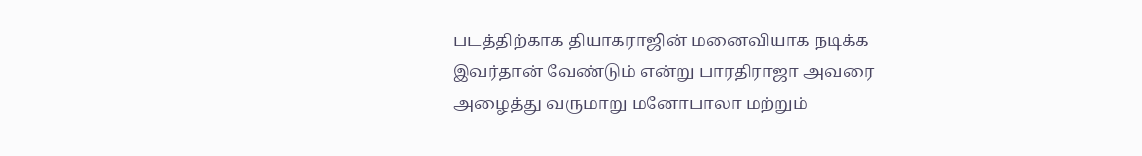படத்திற்காக தியாகராஜின் மனைவியாக நடிக்க இவர்தான் வேண்டும் என்று பாரதிராஜா அவரை அழைத்து வருமாறு மனோபாலா மற்றும்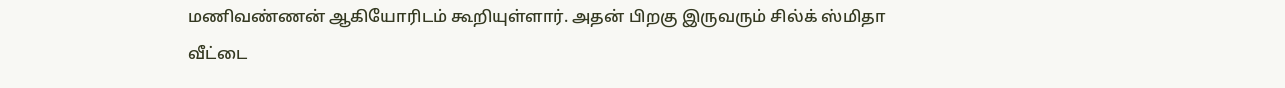மணிவண்ணன் ஆகியோரிடம் கூறியுள்ளார். அதன் பிறகு இருவரும் சில்க் ஸ்மிதா வீட்டை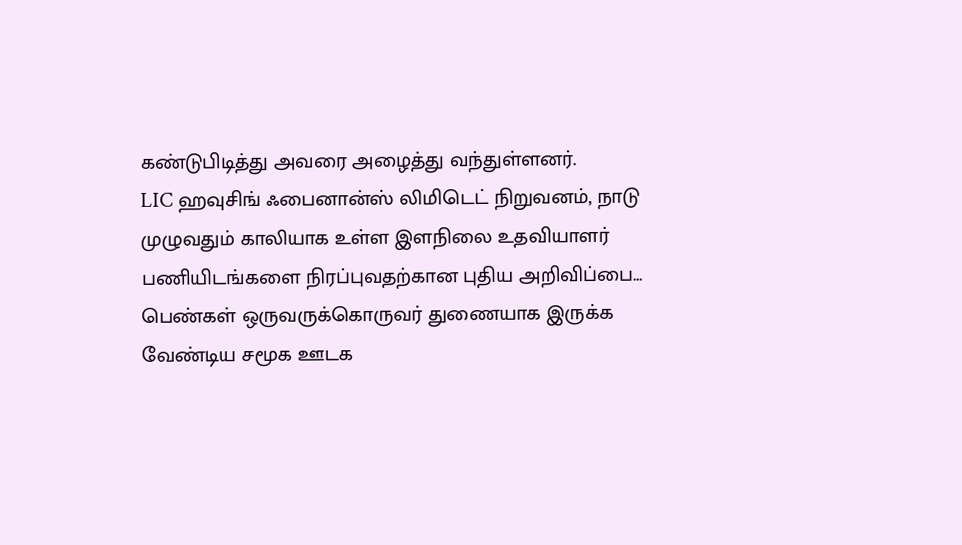கண்டுபிடித்து அவரை அழைத்து வந்துள்ளனர்.
LIC ஹவுசிங் ஃபைனான்ஸ் லிமிடெட் நிறுவனம், நாடு முழுவதும் காலியாக உள்ள இளநிலை உதவியாளர் பணியிடங்களை நிரப்புவதற்கான புதிய அறிவிப்பை…
பெண்கள் ஒருவருக்கொருவர் துணையாக இருக்க வேண்டிய சமூக ஊடக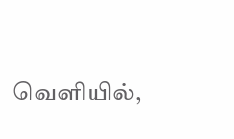வெளியில்,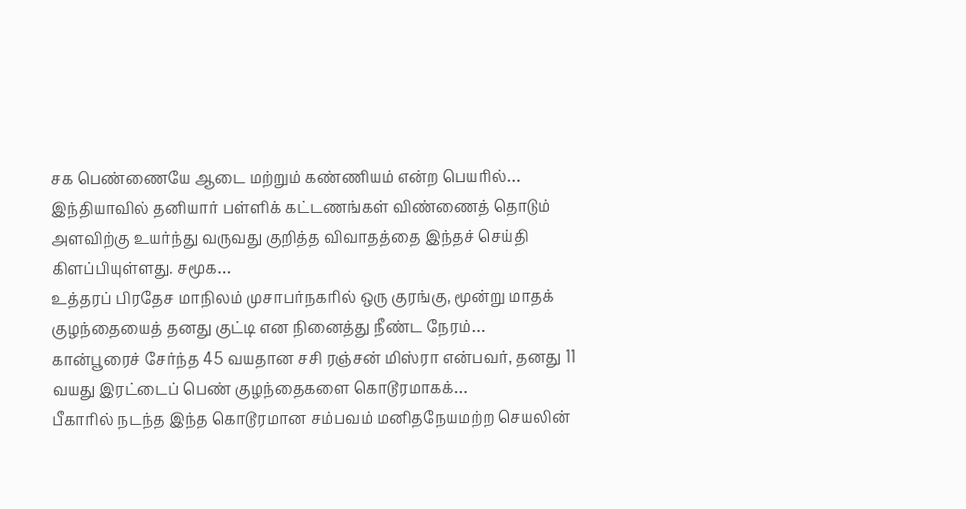சக பெண்ணையே ஆடை மற்றும் கண்ணியம் என்ற பெயரில்…
இந்தியாவில் தனியார் பள்ளிக் கட்டணங்கள் விண்ணைத் தொடும் அளவிற்கு உயர்ந்து வருவது குறித்த விவாதத்தை இந்தச் செய்தி கிளப்பியுள்ளது. சமூக…
உத்தரப் பிரதேச மாநிலம் முசாபர்நகரில் ஒரு குரங்கு, மூன்று மாதக் குழந்தையைத் தனது குட்டி என நினைத்து நீண்ட நேரம்…
கான்பூரைச் சேர்ந்த 45 வயதான சசி ரஞ்சன் மிஸ்ரா என்பவர், தனது 11 வயது இரட்டைப் பெண் குழந்தைகளை கொடூரமாகக்…
பீகாரில் நடந்த இந்த கொடூரமான சம்பவம் மனிதநேயமற்ற செயலின்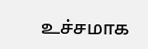உச்சமாக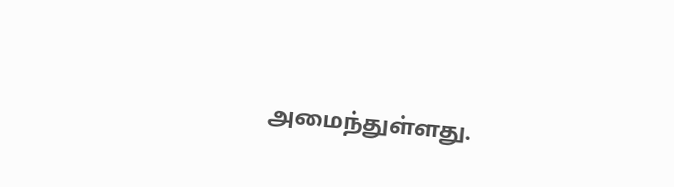அமைந்துள்ளது.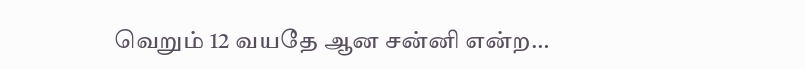வெறும் 12 வயதே ஆன சன்னி என்ற…